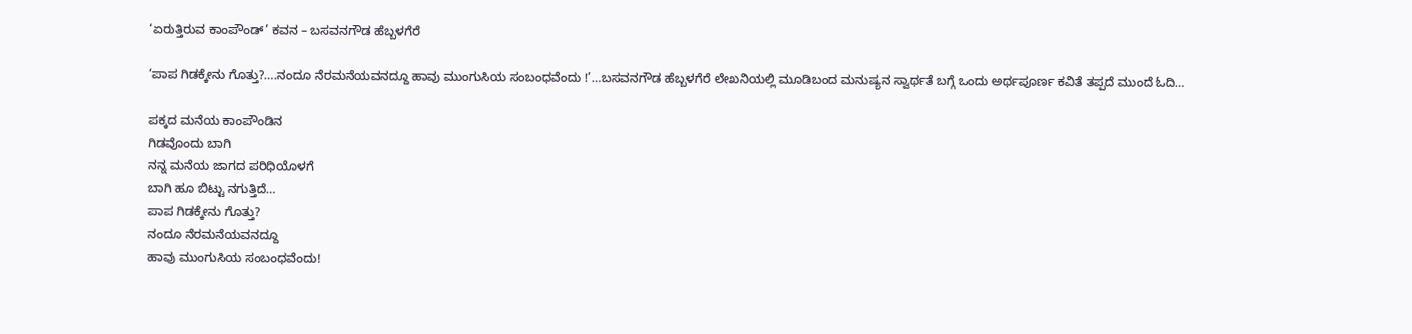‘ಏರುತ್ತಿರುವ ಕಾಂಪೌಂಡ್’ ಕವನ – ಬಸವನಗೌಡ ಹೆಬ್ಬಳಗೆರೆ

‘ಪಾಪ ಗಿಡಕ್ಕೇನು ಗೊತ್ತು?….ನಂದೂ ನೆರಮನೆಯವನದ್ದೂ ಹಾವು ಮುಂಗುಸಿಯ ಸಂಬಂಧವೆಂದು !’…ಬಸವನಗೌಡ ಹೆಬ್ಬಳಗೆರೆ ಲೇಖನಿಯಲ್ಲಿ ಮೂಡಿಬಂದ ಮನುಷ್ಯನ ಸ್ವಾರ್ಥತೆ ಬಗ್ಗೆ ಒಂದು ಅರ್ಥಪೂರ್ಣ ಕವಿತೆ ತಪ್ಪದೆ ಮುಂದೆ ಓದಿ…

ಪಕ್ಕದ ಮನೆಯ ಕಾಂಪೌಂಡಿನ
ಗಿಡವೊಂದು ಬಾಗಿ
ನನ್ನ ಮನೆಯ ಜಾಗದ ಪರಿಧಿಯೊಳಗೆ
ಬಾಗಿ ಹೂ ಬಿಟ್ಟು ನಗುತ್ತಿದೆ…
ಪಾಪ ಗಿಡಕ್ಕೇನು ಗೊತ್ತು?
ನಂದೂ ನೆರಮನೆಯವನದ್ದೂ
ಹಾವು ಮುಂಗುಸಿಯ ಸಂಬಂಧವೆಂದು!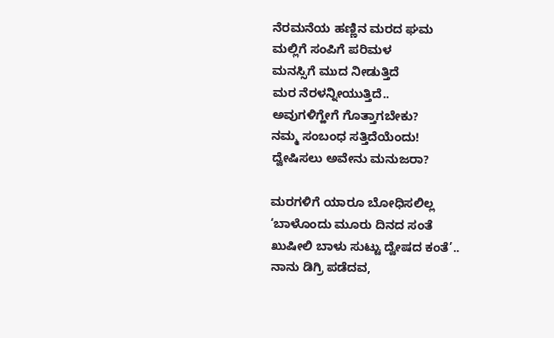ನೆರಮನೆಯ ಹಣ್ಣಿನ ಮರದ ಘಮ
ಮಲ್ಲಿಗೆ ಸಂಪಿಗೆ ಪರಿಮಳ
ಮನಸ್ಸಿಗೆ ಮುದ ನೀಡುತ್ತಿದೆ
ಮರ ನೆರಳನ್ನೀಯುತ್ತಿದೆ..
ಅವುಗಳಿಗ್ಹೇಗೆ ಗೊತ್ತಾಗಬೇಕು?
ನಮ್ಮ ಸಂಬಂಧ ಸತ್ತಿದೆಯೆಂದು!
ದ್ವೇಷಿಸಲು ಅವೇನು ಮನುಜರಾ?

ಮರಗಳಿಗೆ ಯಾರೂ ಬೋಧಿಸಲಿಲ್ಲ
‘ಬಾಳೊಂದು ಮೂರು ದಿನದ ಸಂತೆ
ಖುಷೀಲಿ ಬಾಳು ಸುಟ್ಟು ದ್ವೇಷದ ಕಂತೆ’..
ನಾನು ಡಿಗ್ರಿ ಪಡೆದವ,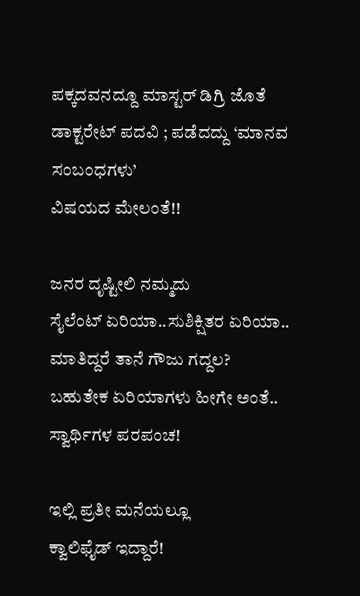ಪಕ್ಕದವನದ್ದೂ ಮಾಸ್ಟರ್ ಡಿಗ್ರಿ ಜೊತೆ
ಡಾಕ್ಟರೇಟ್ ಪದವಿ ; ಪಡೆದದ್ದು ‘ಮಾನವ ಸಂಬಂಧಗಳು’
ವಿಷಯದ ಮೇಲಂತೆ!!

ಜನರ ದೃಷ್ಟೀಲಿ ನಮ್ಮದು
ಸೈಲೆಂಟ್ ಏರಿಯಾ..ಸುಶಿಕ್ಷಿತರ ಏರಿಯಾ..
ಮಾತಿದ್ದರೆ ತಾನೆ ಗೌಜು ಗದ್ದಲ?
ಬಹುತೇಕ ಏರಿಯಾಗಳು ಹೀಗೇ ಅಂತೆ..
ಸ್ವಾರ್ಥಿಗಳ ಪರಪಂಚ!

ಇಲ್ಲಿ ಪ್ರತೀ ಮನೆಯಲ್ಲೂ
ಕ್ವಾಲಿಫೈಡ್ ಇದ್ದಾರೆ!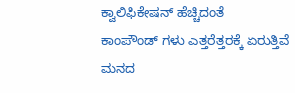ಕ್ವಾಲಿಫಿಕೇಷನ್ ಹೆಚ್ಚಿದಂತೆ
ಕಾಂಪೌಂಡ್ ಗಳು ಎತ್ತರೆತ್ತರಕ್ಕೆ ಏರುತ್ತಿವೆ
ಮನದ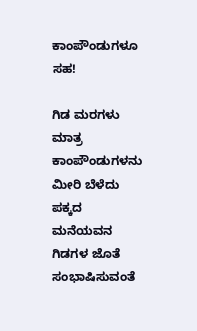ಕಾಂಪೌಂಡುಗಳೂ ಸಹ!

ಗಿಡ ಮರಗಳು ಮಾತ್ರ
ಕಾಂಪೌಂಡುಗಳನು ಮೀರಿ ಬೆಳೆದು
ಪಕ್ಕದ ಮನೆಯವನ ಗಿಡಗಳ ಜೊತೆ
ಸಂಭಾಷಿಸುವಂತೆ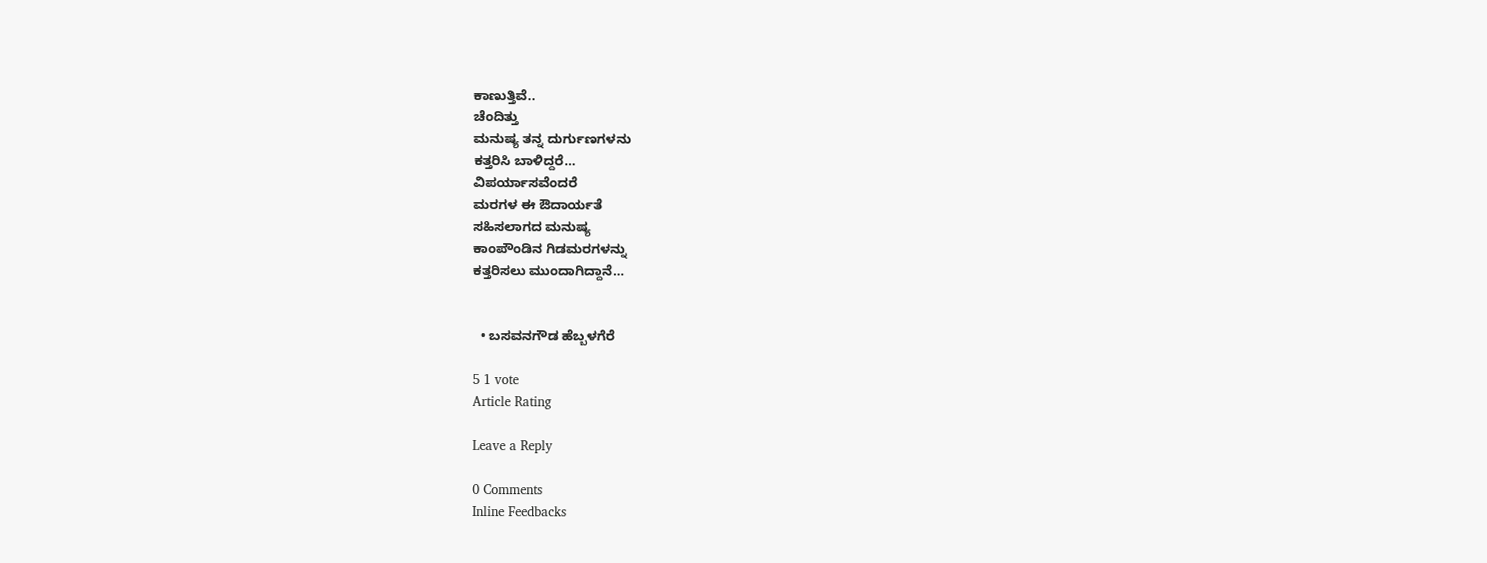ಕಾಣುತ್ತಿವೆ..
ಚೆಂದಿತ್ತು
ಮನುಷ್ಯ ತನ್ನ ದುರ್ಗುಣಗಳನು
ಕತ್ತರಿಸಿ ಬಾಳಿದ್ದರೆ…
ವಿಪರ್ಯಾಸವೆಂದರೆ
ಮರಗಳ ಈ ಔದಾರ್ಯತೆ
ಸಹಿಸಲಾಗದ ಮನುಷ್ಯ
ಕಾಂಪೌಂಡಿನ ಗಿಡಮರಗಳನ್ನು
ಕತ್ತರಿಸಲು ಮುಂದಾಗಿದ್ದಾನೆ…


  • ಬಸವನಗೌಡ ಹೆಬ್ಬಳಗೆರೆ

5 1 vote
Article Rating

Leave a Reply

0 Comments
Inline Feedbacks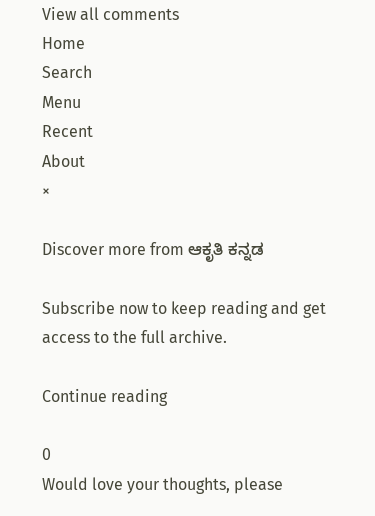View all comments
Home
Search
Menu
Recent
About
×

Discover more from ಆಕೃತಿ ಕನ್ನಡ

Subscribe now to keep reading and get access to the full archive.

Continue reading

0
Would love your thoughts, please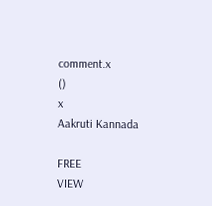comment.x
()
x
Aakruti Kannada

FREE
VIEW